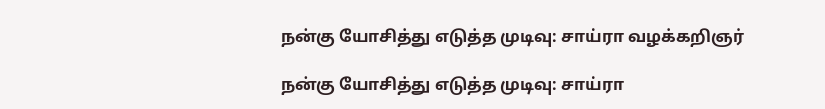நன்கு யோசித்து எடுத்த முடிவு: சாய்ரா வழக்கறிஞர்

நன்கு யோசித்து எடுத்த முடிவு: சாய்ரா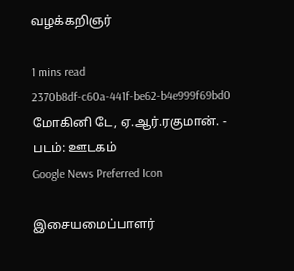வழக்கறிஞர்

1 mins read
2370b8df-c60a-441f-be62-b4e999f69bd0
மோகினி டே, ஏ.ஆர்.ரகுமான். - படம்: ஊடகம்
Google News Preferred Icon

இசையமைப்பாளர்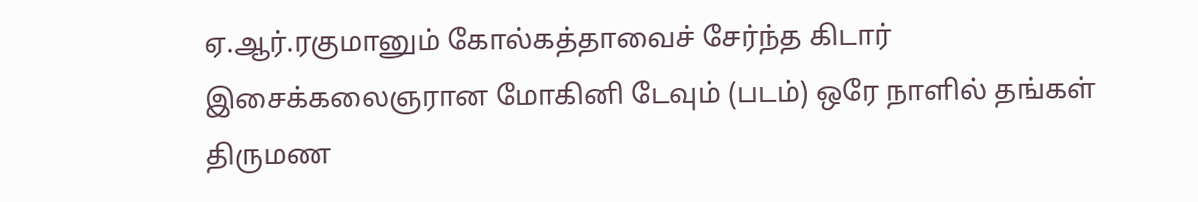ஏ.ஆர்.ரகுமானும் கோல்கத்தாவைச் சேர்ந்த கிடார் இசைக்கலைஞரான மோகினி டேவும் (படம்) ஒரே நாளில் தங்கள் திருமண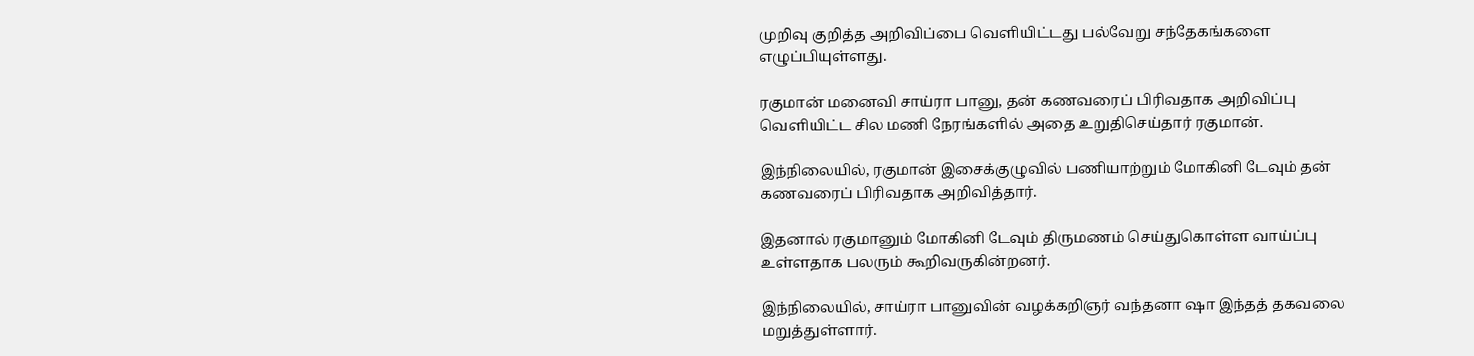முறிவு குறித்த அறிவிப்பை வெளியிட்டது பல்வேறு சந்தேகங்களை எழுப்பியுள்ளது.

ரகுமான் மனைவி சாய்ரா பானு, தன் கணவரைப் பிரிவதாக அறிவிப்பு வெளியிட்ட சில மணி நேரங்களில் அதை உறுதிசெய்தார் ரகுமான்.

இந்நிலையில், ரகுமான் இசைக்குழுவில் பணியாற்றும் மோகினி டேவும் தன் கணவரைப் பிரிவதாக அறிவித்தார்.

இதனால் ரகுமானும் மோகினி டேவும் திருமணம் செய்துகொள்ள வாய்ப்பு உள்ளதாக பலரும் கூறிவருகின்றனர்.

இந்நிலையில், சாய்ரா பானுவின் வழக்கறிஞர் வந்தனா ஷா இந்தத் தகவலை மறுத்துள்ளார்.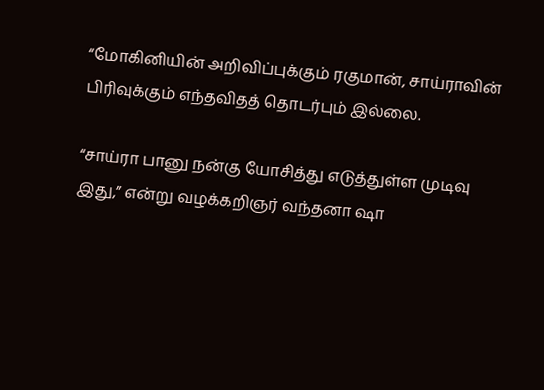“மோகினியின் அறிவிப்புக்கும் ரகுமான், சாய்ராவின் பிரிவுக்கும் எந்தவிதத் தொடர்பும் இல்லை.

“சாய்ரா பானு நன்கு யோசித்து எடுத்துள்ள முடிவு இது,” என்று வழக்கறிஞர் வந்தனா ஷா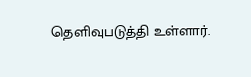தெளிவுபடுத்தி உள்ளார்.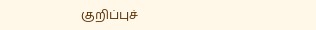குறிப்புச்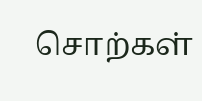சொற்கள்